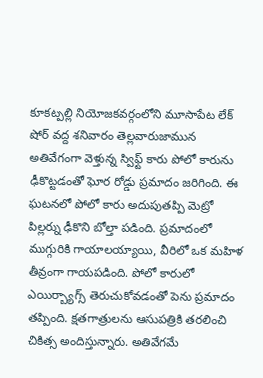కూకట్పల్లి నియోజకవర్గంలోని మూసాపేట లేక్ షోర్ వద్ద శనివారం తెల్లవారుజామున అతివేగంగా వెళ్తున్న స్విఫ్ట్ కారు పోలో కారును ఢీకొట్టడంతో ఘోర రోడ్డు ప్రమాదం జరిగింది. ఈ ఘటనలో పోలో కారు అదుపుతప్పి మెట్రో పిల్లర్ను ఢీకొని బోల్తా పడింది. ప్రమాదంలో ముగ్గురికి గాయాలయ్యాయి, వీరిలో ఒక మహిళ తీవ్రంగా గాయపడింది. పోలో కారులో ఎయిర్బ్యాగ్స్ తెరుచుకోవడంతో పెను ప్రమాదం తప్పింది. క్షతగాత్రులను ఆసుపత్రికి తరలించి చికిత్స అందిస్తున్నారు. అతివేగమే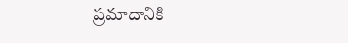ప్రమాదానికి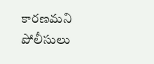కారణమని పోలీసులు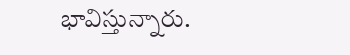భావిస్తున్నారు.